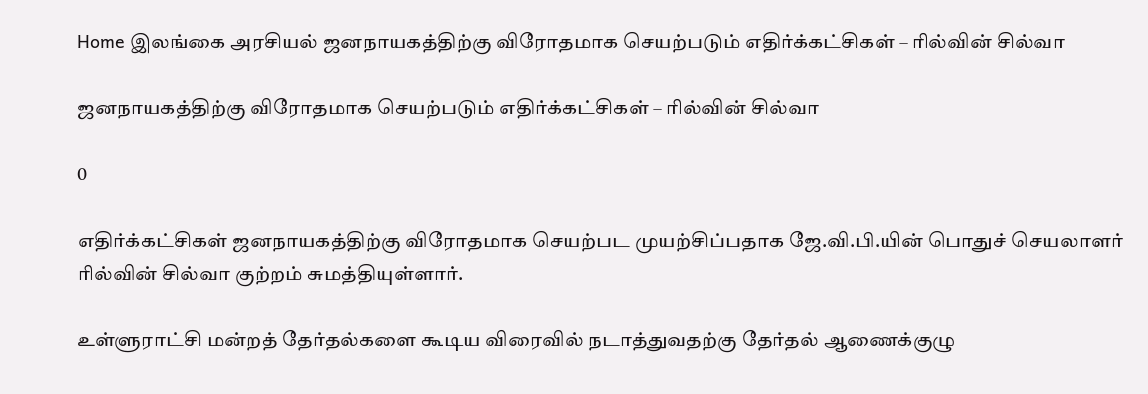Home இலங்கை அரசியல் ஜனநாயகத்திற்கு விரோதமாக செயற்படும் எதிர்க்கட்சிகள் – ரில்வின் சில்வா

ஜனநாயகத்திற்கு விரோதமாக செயற்படும் எதிர்க்கட்சிகள் – ரில்வின் சில்வா

0

எதிர்க்கட்சிகள் ஜனநாயகத்திற்கு விரோதமாக செயற்பட முயற்சிப்பதாக ஜே.வி.பி.யின் பொதுச் செயலாளர் ரில்வின் சில்வா குற்றம் சுமத்தியுள்ளார்.

உள்ளுராட்சி மன்றத் தேர்தல்களை கூடிய விரைவில் நடாத்துவதற்கு தேர்தல் ஆணைக்குழு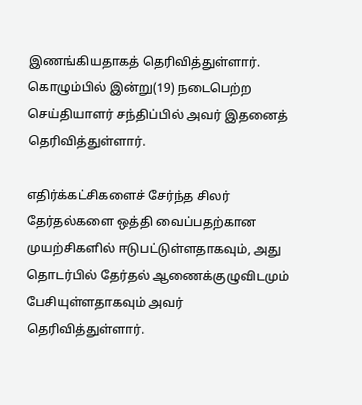இணங்கியதாகத் தெரிவித்துள்ளார்.
கொழும்பில் இன்று(19) நடைபெற்ற செய்தியாளர் சந்திப்பில் அவர் இதனைத் தெரிவித்துள்ளார்.

எதிர்க்கட்சிகளைச் சேர்ந்த சிலர் தேர்தல்களை ஒத்தி வைப்பதற்கான முயற்சிகளில் ஈடுபட்டுள்ளதாகவும், அது தொடர்பில் தேர்தல் ஆணைக்குழுவிடமும் பேசியுள்ளதாகவும் அவர் தெரிவித்துள்ளார்.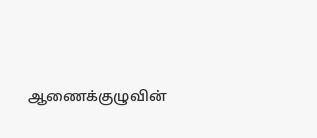ஆணைக்குழுவின்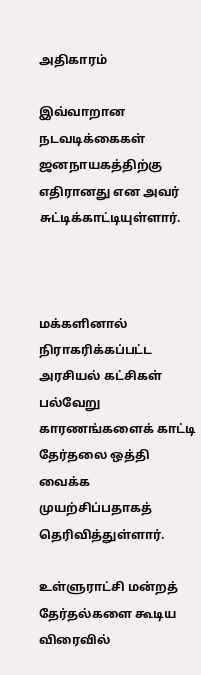அதிகாரம்

இவ்வாறான நடவடிக்கைகள் ஜனநாயகத்திற்கு எதிரானது என அவர் சுட்டிக்காட்டியுள்ளார்.



மக்களினால் நிராகரிக்கப்பட்ட அரசியல் கட்சிகள் பல்வேறு காரணங்களைக் காட்டி தேர்தலை ஒத்தி வைக்க முயற்சிப்பதாகத் தெரிவித்துள்ளார்.

உள்ளுராட்சி மன்றத் தேர்தல்களை கூடிய விரைவில்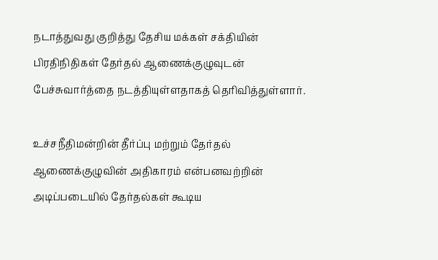நடாத்துவது குறித்து தேசிய மக்கள் சக்தியின் பிரதிநிதிகள் தேர்தல் ஆணைக்குழுவுடன் பேச்சுவார்த்தை நடத்தியுள்ளதாகத் தெரிவித்துள்ளார்.

உச்சநீதிமன்றின் தீர்ப்பு மற்றும் தேர்தல் ஆணைக்குழுவின் அதிகாரம் என்பனவற்றின் அடிப்படையில் தேர்தல்கள் கூடிய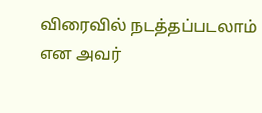விரைவில் நடத்தப்படலாம் என அவர்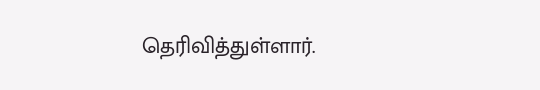தெரிவித்துள்ளார்.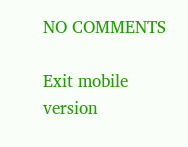NO COMMENTS

Exit mobile version